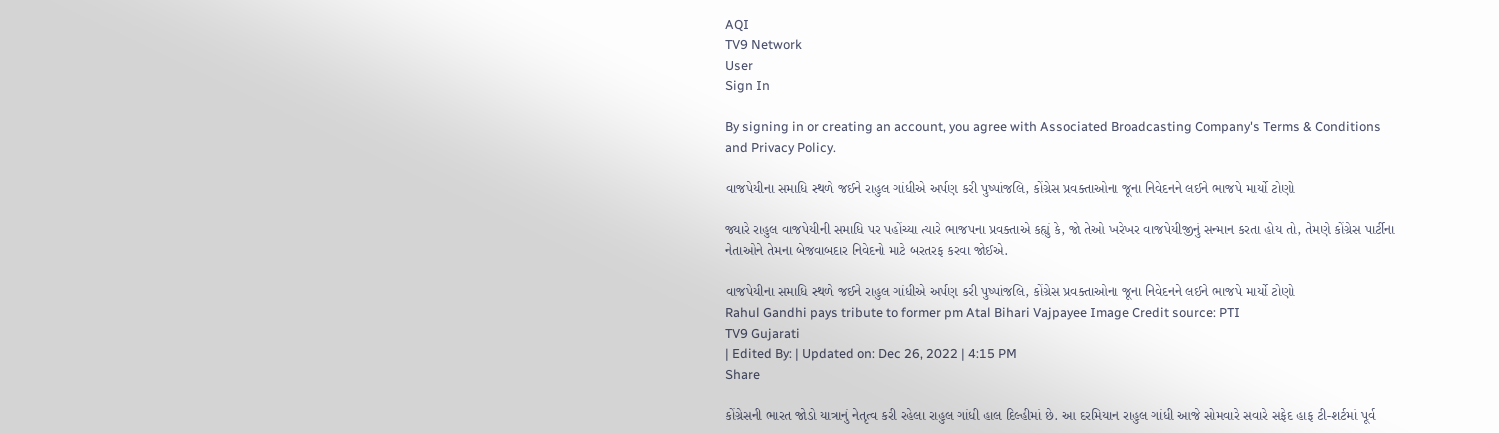AQI
TV9 Network
User
Sign In

By signing in or creating an account, you agree with Associated Broadcasting Company's Terms & Conditions and Privacy Policy.

વાજપેયીના સમાધિ સ્થળે જઈને રાહુલ ગાંધીએ અર્પણ કરી પુષ્પાંજલિ, કોંગ્રેસ પ્રવક્તાઓના જૂના નિવેદનને લઈને ભાજપે માર્યો ટોણો

જ્યારે રાહુલ વાજપેયીની સમાધિ પર પહોંચ્યા ત્યારે ભાજપના પ્રવક્તાએ કહ્યું કે, જો તેઓ ખરેખર વાજપેયીજીનું સન્માન કરતા હોય તો, તેમણે કોંગ્રેસ પાર્ટીના નેતાઓને તેમના બેજવાબદાર નિવેદનો માટે બરતરફ કરવા જોઈએ.

વાજપેયીના સમાધિ સ્થળે જઈને રાહુલ ગાંધીએ અર્પણ કરી પુષ્પાંજલિ, કોંગ્રેસ પ્રવક્તાઓના જૂના નિવેદનને લઈને ભાજપે માર્યો ટોણો
Rahul Gandhi pays tribute to former pm Atal Bihari Vajpayee Image Credit source: PTI
TV9 Gujarati
| Edited By: | Updated on: Dec 26, 2022 | 4:15 PM
Share

કોંગ્રેસની ભારત જોડો યાત્રાનું નેતૃત્વ કરી રહેલા રાહુલ ગાંધી હાલ દિલ્હીમાં છે. આ દરમિયાન રાહુલ ગાંધી આજે સોમવારે સવારે સફેદ હાફ ટી-શર્ટમાં પૂર્વ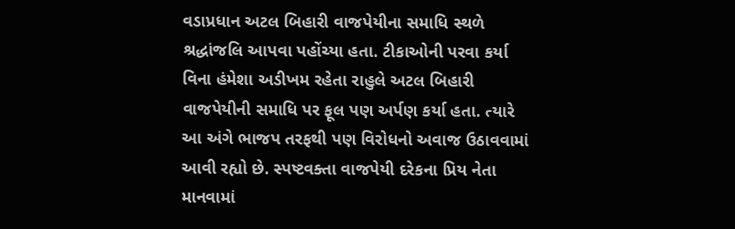વડાપ્રધાન અટલ બિહારી વાજપેયીના સમાધિ સ્થળે શ્રદ્ધાંજલિ આપવા પહોંચ્યા હતા. ટીકાઓની પરવા કર્યા વિના હંમેશા અડીખમ રહેતા રાહુલે અટલ બિહારી વાજપેયીની સમાધિ પર ફૂલ પણ અર્પણ કર્યા હતા. ત્યારે આ અંગે ભાજપ તરફથી પણ વિરોધનો અવાજ ઉઠાવવામાં આવી રહ્યો છે. સ્પષ્ટવક્તા વાજપેયી દરેકના પ્રિય નેતા માનવામાં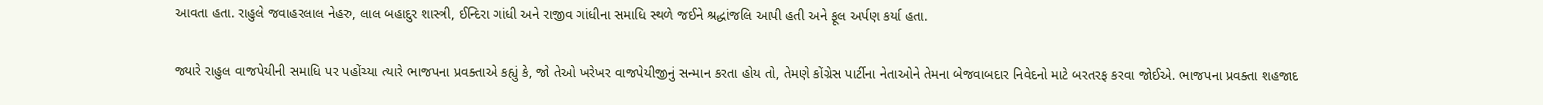આવતા હતા. રાહુલે જવાહરલાલ નેહરુ, લાલ બહાદુર શાસ્ત્રી, ઈન્દિરા ગાંધી અને રાજીવ ગાંધીના સમાધિ સ્થળે જઈને શ્રદ્ધાંજલિ આપી હતી અને ફૂલ અર્પણ કર્યા હતા.

જ્યારે રાહુલ વાજપેયીની સમાધિ પર પહોંચ્યા ત્યારે ભાજપના પ્રવક્તાએ કહ્યું કે, જો તેઓ ખરેખર વાજપેયીજીનું સન્માન કરતા હોય તો, તેમણે કોંગ્રેસ પાર્ટીના નેતાઓને તેમના બેજવાબદાર નિવેદનો માટે બરતરફ કરવા જોઈએ. ભાજપના પ્રવક્તા શહજાદ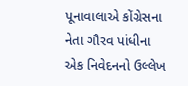પૂનાવાલાએ કોંગ્રેસના નેતા ગૌરવ પાંધીના એક નિવેદનનો ઉલ્લેખ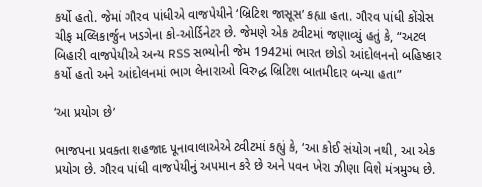કર્યો હતો. જેમાં ગૌરવ પાંધીએ વાજપેયીને ‘બ્રિટિશ જાસૂસ’ કહ્યા હતા. ગૌરવ પાંધી કોંગ્રેસ ચીફ મલ્લિકાર્જુન ખડગેના કો-ઓર્ડિનેટર છે. જેમણે એક ટ્વીટમાં જણાવ્યું હતું કે, “અટલ બિહારી વાજપેયીએ અન્ય RSS સભ્યોની જેમ 1942માં ભારત છોડો આંદોલનનો બહિષ્કાર કર્યો હતો અને આંદોલનમાં ભાગ લેનારાઓ વિરુદ્ધ બ્રિટિશ બાતમીદાર બન્યા હતા”

‘આ પ્રયોગ છે’

ભાજપના પ્રવક્તા શહજાદ પૂનાવાલાએએ ટ્વીટમાં કહ્યું કે, ‘આ કોઈ સંયોગ નથી, આ એક પ્રયોગ છે. ગૌરવ પાંધી વાજપેયીનું અપમાન કરે છે અને પવન ખેરા ઝીણા વિશે મંત્રમુગ્ધ છે.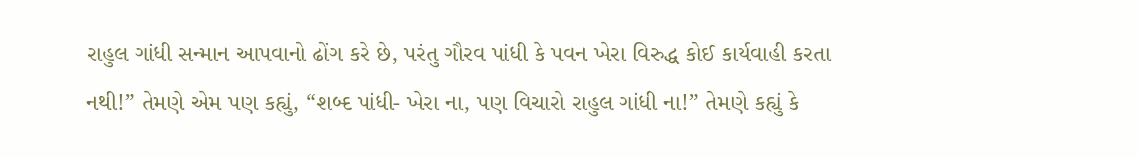રાહુલ ગાંધી સન્માન આપવાનો ઢોંગ કરે છે, પરંતુ ગૌરવ પાંધી કે પવન ખેરા વિરુદ્ધ કોઈ કાર્યવાહી કરતા નથી!” તેમણે એમ પણ કહ્યું, “શબ્દ પાંધી- ખેરા ના, પણ વિચારો રાહુલ ગાંધી ના!” તેમણે કહ્યું કે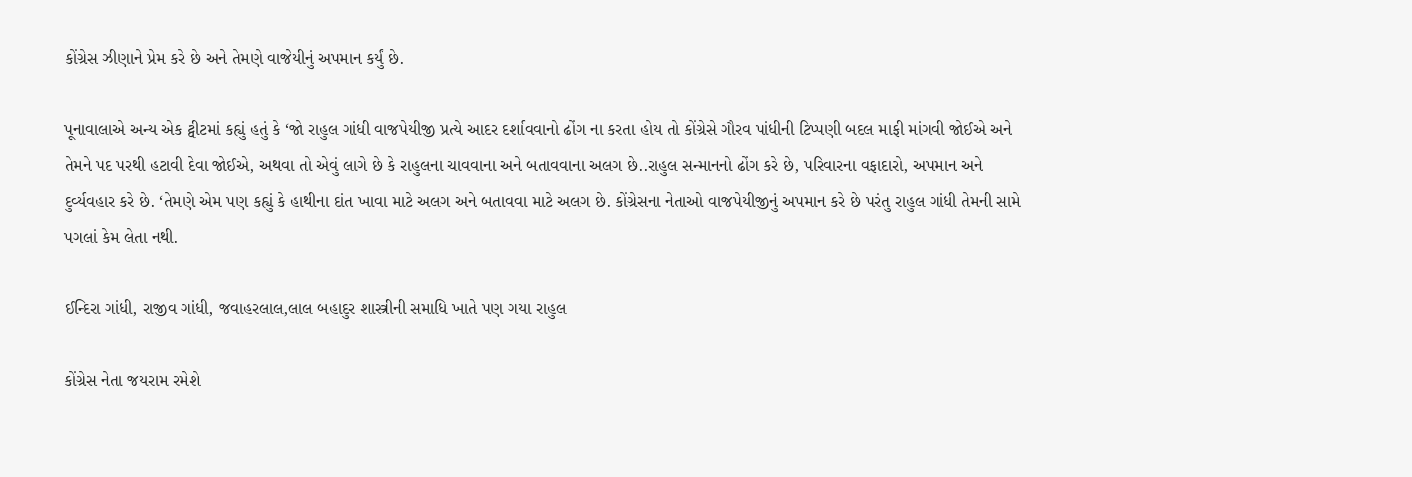કોંગ્રેસ ઝીણાને પ્રેમ કરે છે અને તેમણે વાજેયીનું અપમાન કર્યું છે.

પૂનાવાલાએ અન્ય એક ટ્વીટમાં કહ્યું હતું કે ‘જો રાહુલ ગાંધી વાજપેયીજી પ્રત્યે આદર દર્શાવવાનો ઢોંગ ના કરતા હોય તો કોંગ્રેસે ગૌરવ પાંધીની ટિપ્પણી બદલ માફી માંગવી જોઈએ અને તેમને પદ પરથી હટાવી દેવા જોઈએ, અથવા તો એવું લાગે છે કે રાહુલના ચાવવાના અને બતાવવાના અલગ છે..રાહુલ સન્માનનો ઢોંગ કરે છે, પરિવારના વફાદારો, અપમાન અને દુર્વ્યવહાર કરે છે. ‘તેમણે એમ પણ કહ્યું કે હાથીના દાંત ખાવા માટે અલગ અને બતાવવા માટે અલગ છે. કોંગ્રેસના નેતાઓ વાજપેયીજીનું અપમાન કરે છે પરંતુ રાહુલ ગાંધી તેમની સામે પગલાં કેમ લેતા નથી.

ઈન્દિરા ગાંધી, રાજીવ ગાંધી, જવાહરલાલ,લાલ બહાદુર શાસ્ત્રીની સમાધિ ખાતે પણ ગયા રાહુલ

કોંગ્રેસ નેતા જયરામ રમેશે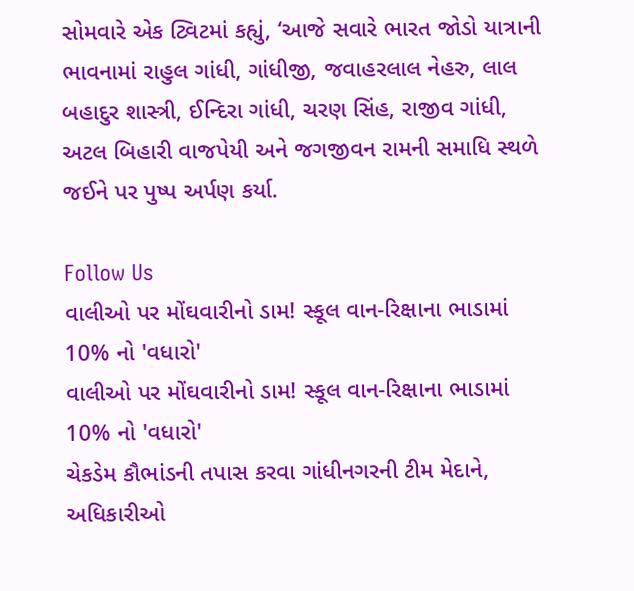સોમવારે એક ટ્વિટમાં કહ્યું, ‘આજે સવારે ભારત જોડો યાત્રાની ભાવનામાં રાહુલ ગાંધી, ગાંધીજી, જવાહરલાલ નેહરુ, લાલ બહાદુર શાસ્ત્રી, ઈન્દિરા ગાંધી, ચરણ સિંહ, રાજીવ ગાંધી, અટલ બિહારી વાજપેયી અને જગજીવન રામની સમાધિ સ્થળે જઈને પર પુષ્પ અર્પણ કર્યા.

Follow Us
વાલીઓ પર મોંઘવારીનો ડામ! સ્કૂલ વાન-રિક્ષાના ભાડામાં 10% નો 'વધારો'
વાલીઓ પર મોંઘવારીનો ડામ! સ્કૂલ વાન-રિક્ષાના ભાડામાં 10% નો 'વધારો'
ચેકડેમ કૌભાંડની તપાસ કરવા ગાંધીનગરની ટીમ મેદાને, અધિકારીઓ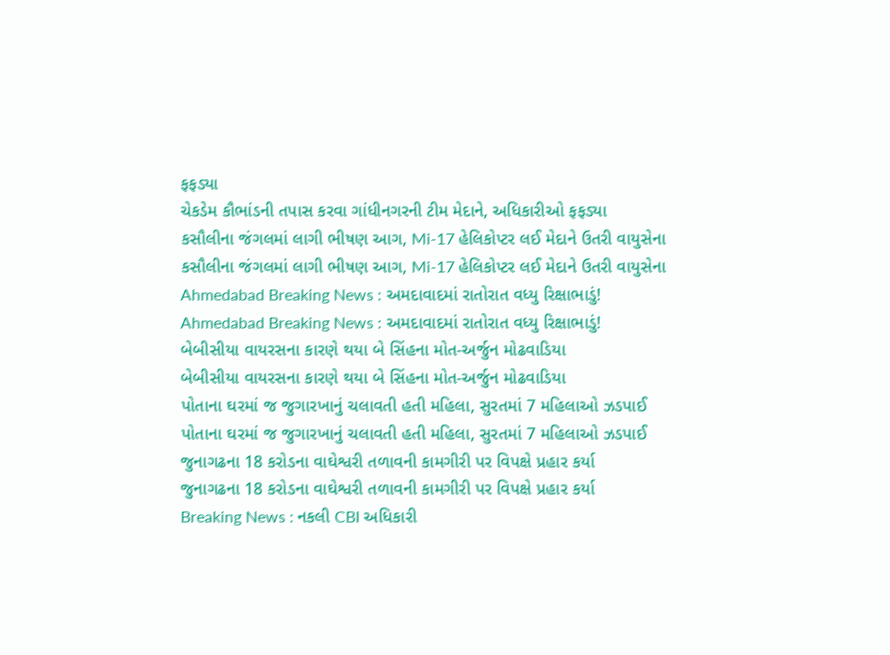ફફડ્યા
ચેકડેમ કૌભાંડની તપાસ કરવા ગાંધીનગરની ટીમ મેદાને, અધિકારીઓ ફફડ્યા
કસૌલીના જંગલમાં લાગી ભીષણ આગ, Mi-17 હેલિકોપ્ટર લઈ મેદાને ઉતરી વાયુસેના
કસૌલીના જંગલમાં લાગી ભીષણ આગ, Mi-17 હેલિકોપ્ટર લઈ મેદાને ઉતરી વાયુસેના
Ahmedabad Breaking News : અમદાવાદમાં રાતોરાત વધ્યુ રિક્ષાભાડું!
Ahmedabad Breaking News : અમદાવાદમાં રાતોરાત વધ્યુ રિક્ષાભાડું!
બેબીસીયા વાયરસના કારણે થયા બે સિંહના મોત-અર્જુન મોઢવાડિયા
બેબીસીયા વાયરસના કારણે થયા બે સિંહના મોત-અર્જુન મોઢવાડિયા
પોતાના ઘરમાં જ જુગારખાનું ચલાવતી હતી મહિલા, સુરતમાં 7 મહિલાઓ ઝડપાઈ
પોતાના ઘરમાં જ જુગારખાનું ચલાવતી હતી મહિલા, સુરતમાં 7 મહિલાઓ ઝડપાઈ
જુનાગઢના 18 કરોડના વાઘેશ્વરી તળાવની કામગીરી પર વિપક્ષે પ્રહાર કર્યા
જુનાગઢના 18 કરોડના વાઘેશ્વરી તળાવની કામગીરી પર વિપક્ષે પ્રહાર કર્યા
Breaking News : નકલી CBI અધિકારી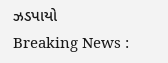ઝડપાયો
Breaking News :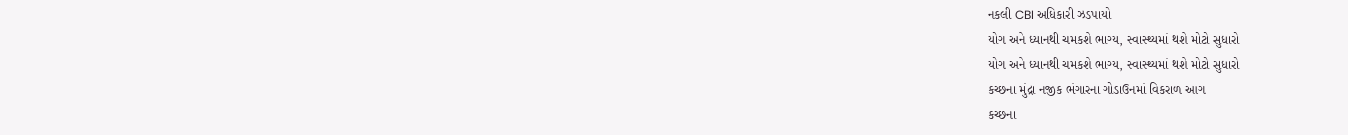નકલી CBI અધિકારી ઝડપાયો
યોગ અને ધ્યાનથી ચમકશે ભાગ્ય, સ્વાસ્થ્યમાં થશે મોટો સુધારો
યોગ અને ધ્યાનથી ચમકશે ભાગ્ય, સ્વાસ્થ્યમાં થશે મોટો સુધારો
કચ્છના મુંદ્રા નજીક ભંગારના ગોડાઉનમાં વિકરાળ આગ
કચ્છના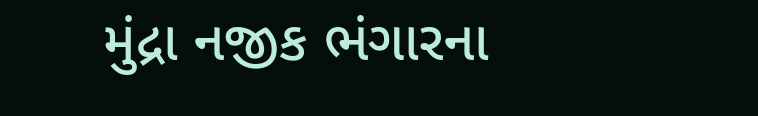મુંદ્રા નજીક ભંગારના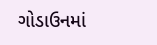ગોડાઉનમાં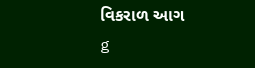વિકરાળ આગ
g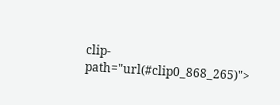clip-path="url(#clip0_868_265)">